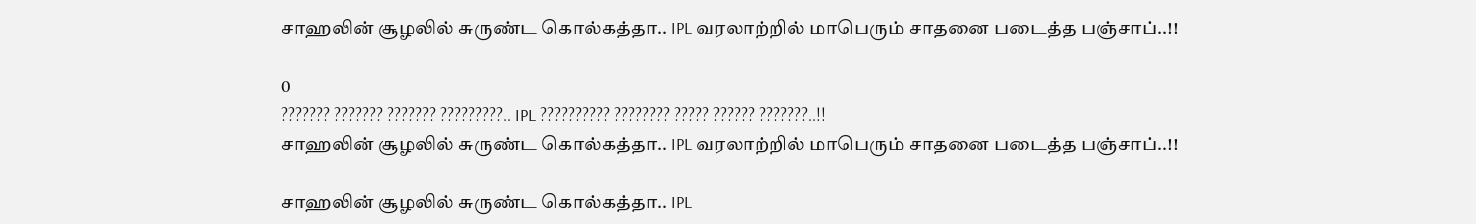சாஹலின் சூழலில் சுருண்ட கொல்கத்தா.. IPL வரலாற்றில் மாபெரும் சாதனை படைத்த பஞ்சாப்..!!

0
??????? ??????? ??????? ?????????.. IPL ?????????? ???????? ????? ?????? ???????..!!
சாஹலின் சூழலில் சுருண்ட கொல்கத்தா.. IPL வரலாற்றில் மாபெரும் சாதனை படைத்த பஞ்சாப்..!!

சாஹலின் சூழலில் சுருண்ட கொல்கத்தா.. IPL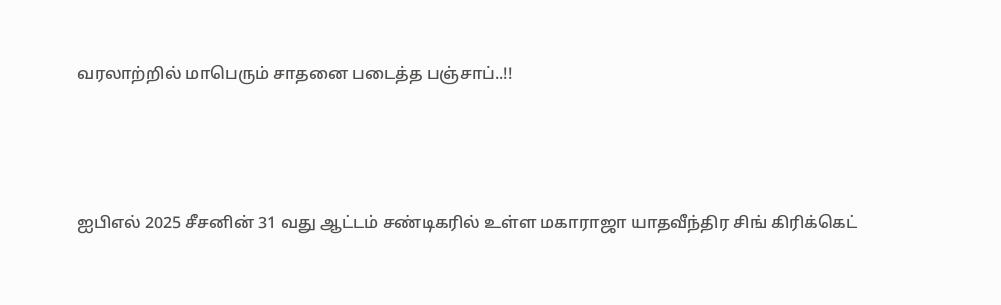வரலாற்றில் மாபெரும் சாதனை படைத்த பஞ்சாப்..!!



ஐபிஎல் 2025 சீசனின் 31 வது ஆட்டம் சண்டிகரில் உள்ள மகாராஜா யாதவீந்திர சிங் கிரிக்கெட்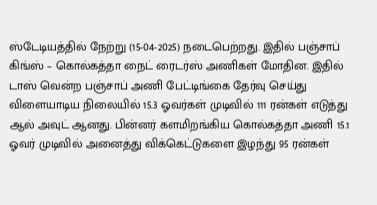ஸ்டேடியத்தில் நேற்று (15-04-2025) நடைபெற்றது. இதில் பஞ்சாப் கிங்ஸ் – கொல்கத்தா நைட் ரைடர்ஸ் அணிகள் மோதின. இதில் டாஸ் வென்ற பஞ்சாப் அணி பேட்டிங்கை தேர்வு செய்து விளையாடிய நிலையில் 15.3 ஓவர்கள் முடிவில் 111 ரன்கள் எடுத்து ஆல் அவுட் ஆனது. பின்னர் களமிறங்கிய கொல்கத்தா அணி 15.1 ஓவர் முடிவில் அனைத்து விக்கெட்டுகளை இழந்து 95 ரன்கள்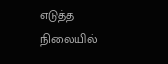எடுத்த நிலையில்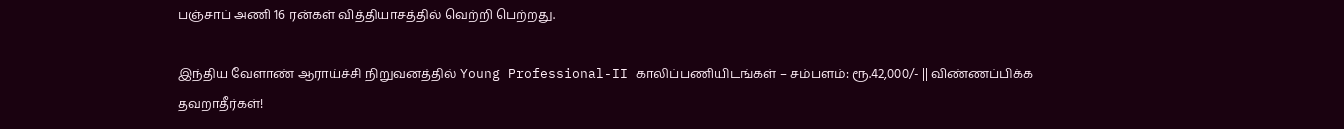பஞ்சாப் அணி 16 ரன்கள் வித்தியாசத்தில் வெற்றி பெற்றது.

இந்திய வேளாண் ஆராய்ச்சி நிறுவனத்தில் Young Professional-II காலிப்பணியிடங்கள் – சம்பளம்: ரூ.42,000/- || விண்ணப்பிக்க தவறாதீர்கள்!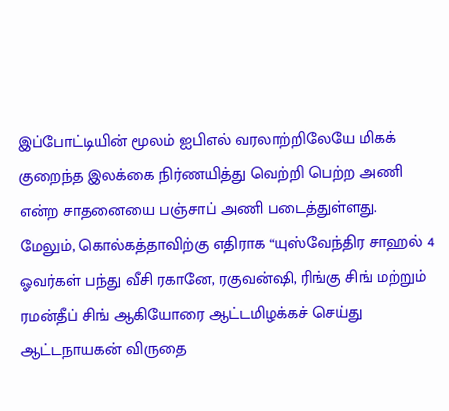இப்போட்டியின் மூலம் ஐபிஎல் வரலாற்றிலேயே மிகக் குறைந்த இலக்கை நிர்ணயித்து வெற்றி பெற்ற அணி என்ற சாதனையை பஞ்சாப் அணி படைத்துள்ளது. மேலும், கொல்கத்தாவிற்கு எதிராக “யுஸ்வேந்திர சாஹல் 4 ஓவர்கள் பந்து வீசி ரகானே, ரகுவன்ஷி, ரிங்கு சிங் மற்றும் ரமன்தீப் சிங் ஆகியோரை ஆட்டமிழக்கச் செய்து ஆட்டநாயகன் விருதை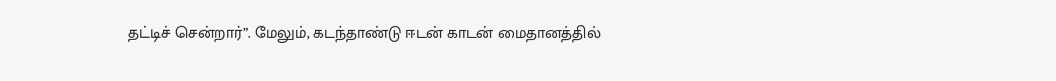தட்டிச் சென்றார்”. மேலும், கடந்தாண்டு ஈடன் காடன் மைதானத்தில்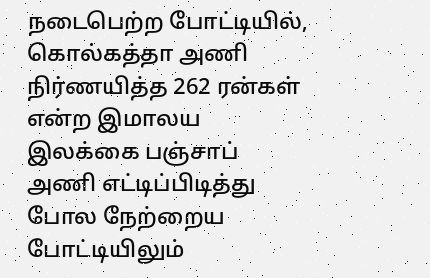நடைபெற்ற போட்டியில், கொல்கத்தா அணி நிர்ணயித்த 262 ரன்கள் என்ற இமாலய இலக்கை பஞ்சாப் அணி எட்டிப்பிடித்து போல நேற்றைய போட்டியிலும்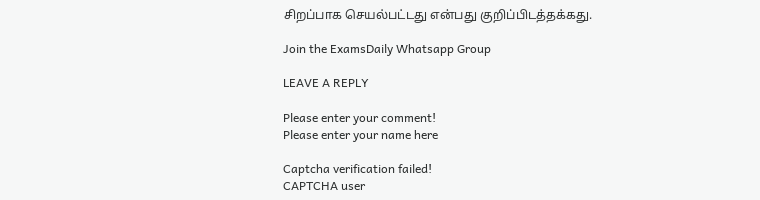சிறப்பாக செயல்பட்டது என்பது குறிப்பிடத்தக்கது.

Join the ExamsDaily Whatsapp Group

LEAVE A REPLY

Please enter your comment!
Please enter your name here

Captcha verification failed!
CAPTCHA user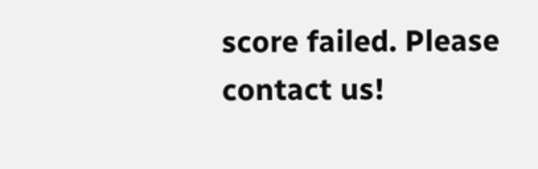score failed. Please contact us!